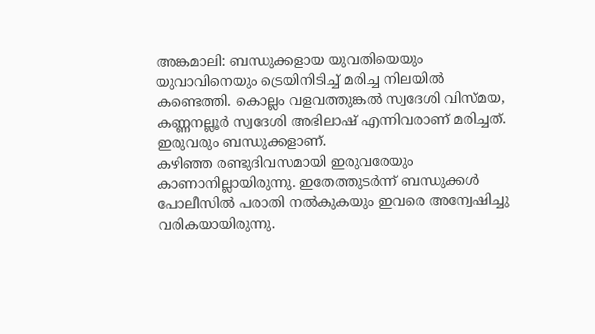അങ്കമാലി: ബന്ധുക്കളായ യുവതിയെയും യുവാവിനെയും ട്രെയിനിടിച്ച് മരിച്ച നിലയിൽ കണ്ടെത്തി. കൊല്ലം വളവത്തുങ്കൽ സ്വദേശി വിസ്മയ, കണ്ണനല്ലൂർ സ്വദേശി അഭിലാഷ് എന്നിവരാണ് മരിച്ചത്. ഇരുവരും ബന്ധുക്കളാണ്.
കഴിഞ്ഞ രണ്ടുദിവസമായി ഇരുവരേയും കാണാനില്ലായിരുന്നു. ഇതേത്തുടർന്ന് ബന്ധുക്കൾ പോലീസിൽ പരാതി നൽകുകയും ഇവരെ അന്വേഷിച്ചു വരികയായിരുന്നു.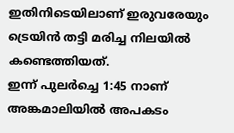ഇതിനിടെയിലാണ് ഇരുവരേയും ട്രെയിൻ തട്ടി മരിച്ച നിലയിൽ കണ്ടെത്തിയത്.
ഇന്ന് പുലർച്ചെ 1:45 നാണ് അങ്കമാലിയിൽ അപകടം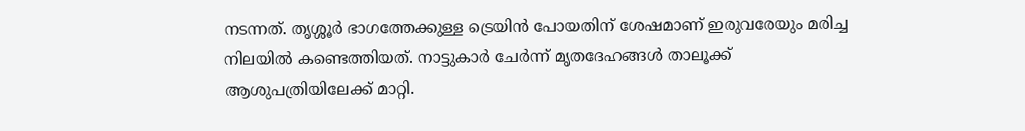നടന്നത്. തൃശ്ശൂർ ഭാഗത്തേക്കുള്ള ട്രെയിൻ പോയതിന് ശേഷമാണ് ഇരുവരേയും മരിച്ച നിലയിൽ കണ്ടെത്തിയത്. നാട്ടുകാർ ചേർന്ന് മൃതദേഹങ്ങൾ താലൂക്ക് ആശുപത്രിയിലേക്ക് മാറ്റി.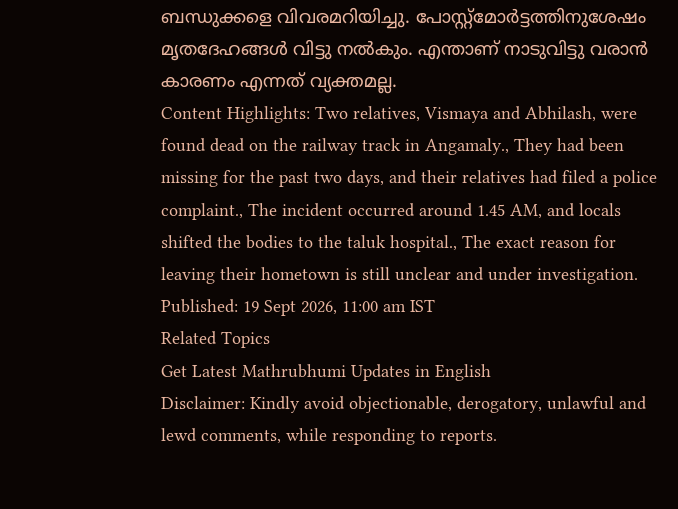ബന്ധുക്കളെ വിവരമറിയിച്ചു. പോസ്റ്റ്മോർട്ടത്തിനുശേഷം മൃതദേഹങ്ങൾ വിട്ടു നൽകും. എന്താണ് നാടുവിട്ടു വരാൻ കാരണം എന്നത് വ്യക്തമല്ല.
Content Highlights: Two relatives, Vismaya and Abhilash, were found dead on the railway track in Angamaly., They had been missing for the past two days, and their relatives had filed a police complaint., The incident occurred around 1.45 AM, and locals shifted the bodies to the taluk hospital., The exact reason for leaving their hometown is still unclear and under investigation.
Published: 19 Sept 2026, 11:00 am IST
Related Topics
Get Latest Mathrubhumi Updates in English
Disclaimer: Kindly avoid objectionable, derogatory, unlawful and lewd comments, while responding to reports.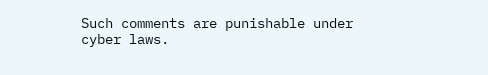Such comments are punishable under cyber laws.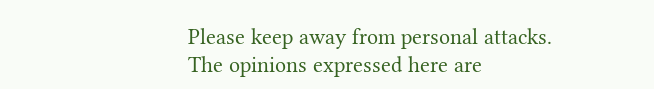Please keep away from personal attacks. The opinions expressed here are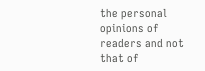the personal opinions of readers and not that of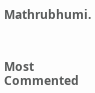Mathrubhumi.



Most Commented